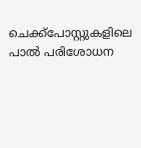ചെക്ക്പോസ്റ്റുകളിലെ പാൽ പരിശോധന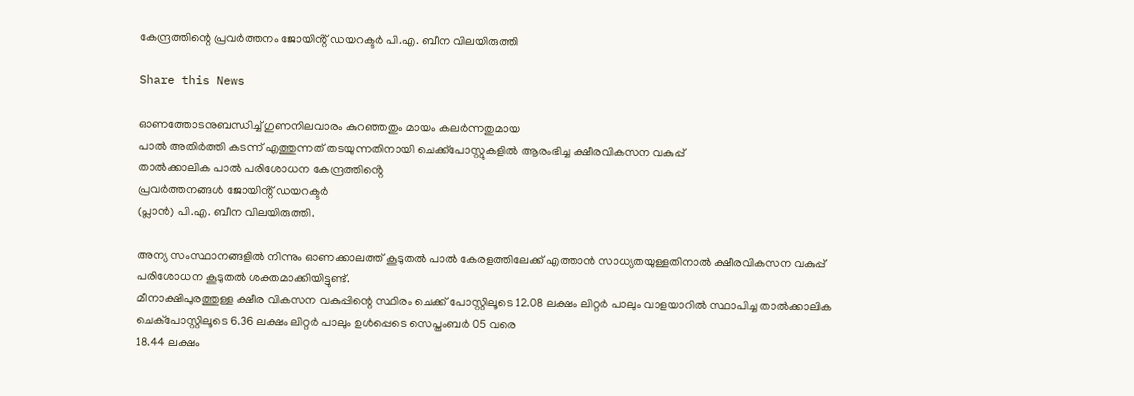കേന്ദ്രത്തിന്റെ പ്രവർത്തനം ജോയിൻ്റ് ഡയറക്ടർ പി.എ. ബീന വിലയിരുത്തി

Share this News

ഓണത്തോടനുബന്ധിച്ച് ഗുണനിലവാരം കുറഞ്ഞതും മായം കലർന്നതുമായ
പാൽ അതിർത്തി കടന്ന് എത്തുന്നത് തടയുന്നതിനായി ചെക്ക്പോസ്റ്റുകളിൽ ആരംഭിച്ച ക്ഷീരവികസന വകുപ്പ്
താൽക്കാലിക പാൽ പരിശോധന കേന്ദ്രത്തിൻ്റെ
പ്രവർത്തനങ്ങൾ ജോയിൻ്റ് ഡയറക്ടർ
(പ്ലാൻ) പി.എ. ബീന വിലയിരുത്തി.

അന്യ സംസ്ഥാനങ്ങളിൽ നിന്നും ഓണക്കാലത്ത് കൂടുതൽ പാൽ കേരളത്തിലേക്ക് എത്താൻ സാധ്യതയുള്ളതിനാൽ ക്ഷീരവികസന വകുപ്പ് പരിശോധന കൂടുതൽ ശക്തമാക്കിയിട്ടുണ്ട്.
മീനാക്ഷിപുരത്തുള്ള ക്ഷീര വികസന വകുപ്പിന്റെ സ്ഥിരം ചെക്ക് പോസ്റ്റിലൂടെ 12.08 ലക്ഷം ലിറ്റർ പാലും വാളയാറിൽ സ്ഥാപിച്ച താൽക്കാലിക ചെക്പോസ്റ്റിലൂടെ 6.36 ലക്ഷം ലിറ്റർ പാലും ഉൾപ്പെടെ സെപ്തംബർ 05 വരെ
18.44 ലക്ഷം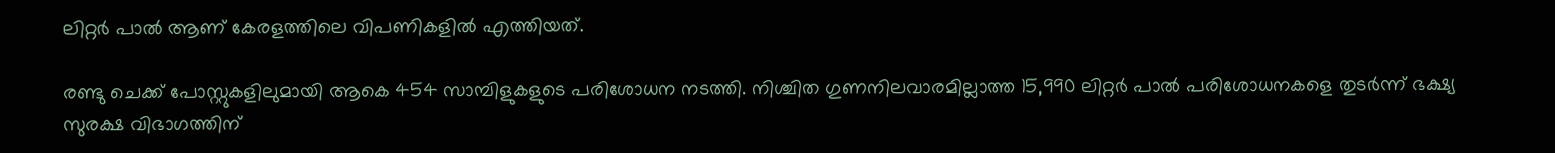ലിറ്റർ പാൽ ആണ് കേരളത്തിലെ വിപണികളിൽ എത്തിയത്.

രണ്ടു ചെക്ക് പോസ്റ്റുകളിലുമായി ആകെ 454 സാമ്പിളുകളുടെ പരിശോധന നടത്തി. നിശ്ചിത ഗുണനിലവാരമില്ലാത്ത 15,990 ലിറ്റർ പാൽ പരിശോധനകളെ തുടർന്ന് ഭക്ഷ്യ
സുരക്ഷ വിഭാഗത്തിന്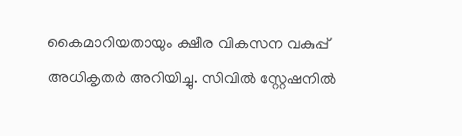കൈമാറിയതായും ക്ഷീര വികസന വകുപ്പ് അധികൃതർ അറിയിച്ചു. സിവിൽ സ്റ്റേഷനിൽ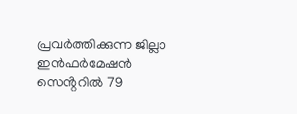പ്രവർത്തിക്കുന്ന ജില്ലാ ഇൻഫർമേഷൻ സെൻ്ററിൽ 79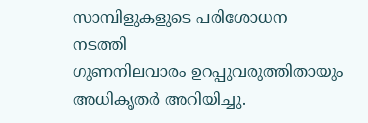സാമ്പിളുകളുടെ പരിശോധന നടത്തി
ഗുണനിലവാരം ഉറപ്പുവരുത്തിതായും അധികൃതർ അറിയിച്ചു.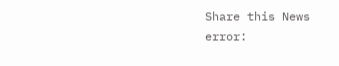Share this News
error: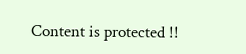Content is protected !!